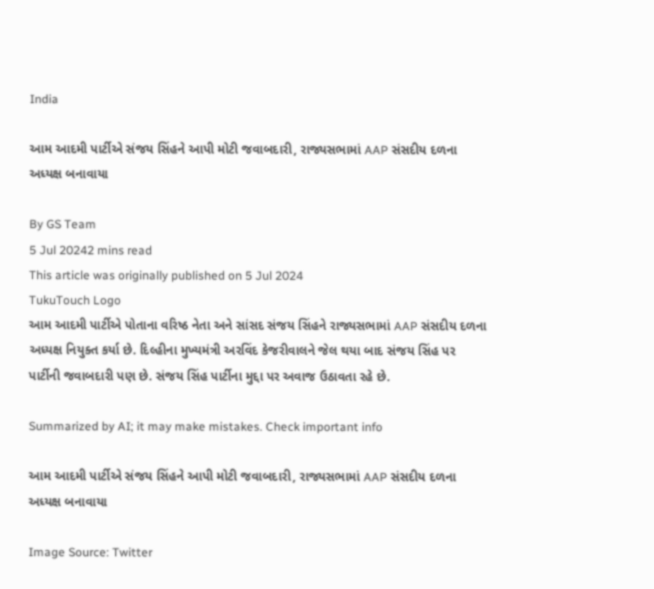India

આમ આદમી પાર્ટીએ સંજય સિંહને આપી મોટી જવાબદારી, રાજ્યસભામાં AAP સંસદીય દળના અધ્યક્ષ બનાવાયા

By GS Team
5 Jul 20242 mins read
This article was originally published on 5 Jul 2024
TukuTouch Logo
આમ આદમી પાર્ટીએ પોતાના વરિષ્ઠ નેતા અને સાંસદ સંજય સિંહને રાજ્યસભામાં AAP સંસદીય દળના અધ્યક્ષ નિયુક્ત કર્યા છે. દિલ્હીના મુખ્યમંત્રી અરવિંદ કેજરીવાલને જેલ થયા બાદ સંજય સિંહ પર પાર્ટીની જવાબદારી પણ છે. સંજય સિંહ પાર્ટીના મુદ્દા પર અવાજ ઉઠાવતા રહે છે.

Summarized by AI; it may make mistakes. Check important info

આમ આદમી પાર્ટીએ સંજય સિંહને આપી મોટી જવાબદારી, રાજ્યસભામાં AAP સંસદીય દળના અધ્યક્ષ બનાવાયા

Image Source: Twitter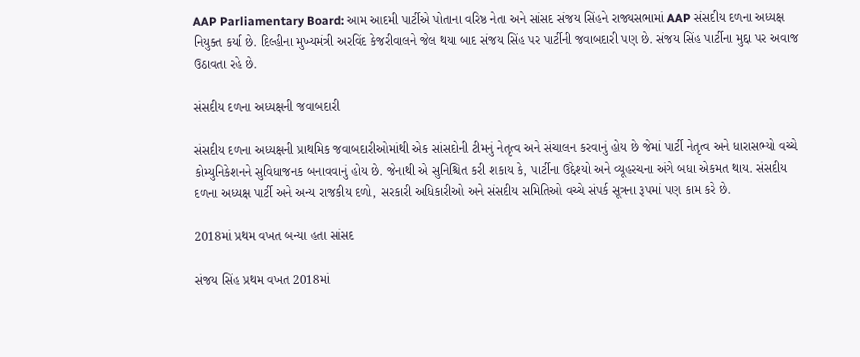AAP Parliamentary Board: આમ આદમી પાર્ટીએ પોતાના વરિષ્ઠ નેતા અને સાંસદ સંજય સિંહને રાજ્યસભામાં AAP સંસદીય દળના અધ્યક્ષ નિયુક્ત કર્યા છે. દિલ્હીના મુખ્યમંત્રી અરવિંદ કેજરીવાલને જેલ થયા બાદ સંજય સિંહ પર પાર્ટીની જવાબદારી પણ છે. સંજય સિંહ પાર્ટીના મુદ્દા પર અવાજ ઉઠાવતા રહે છે.

સંસદીય દળના અધ્યક્ષની જવાબદારી

સંસદીય દળના અધ્યક્ષની પ્રાથમિક જવાબદારીઓમાંથી એક સાંસદોની ટીમનું નેતૃત્વ અને સંચાલન કરવાનું હોય છે જેમાં પાર્ટી નેતૃત્વ અને ધારાસભ્યો વચ્ચે કોમ્યુનિકેશનને સુવિધાજનક બનાવવાનું હોય છે. જેનાથી એ સુનિશ્ચિત કરી શકાય કે, પાર્ટીના ઉદ્દેશ્યો અને વ્યૂહરચના અંગે બધા એકમત થાય. સંસદીય દળના અધ્યક્ષ પાર્ટી અને અન્ય રાજકીય દળો, સરકારી અધિકારીઓ અને સંસદીય સમિતિઓ વચ્ચે સંપર્ક સૂત્રના રૂપમાં પણ કામ કરે છે.

2018માં પ્રથમ વખત બન્યા હતા સાંસદ

સંજય સિંહ પ્રથમ વખત 2018માં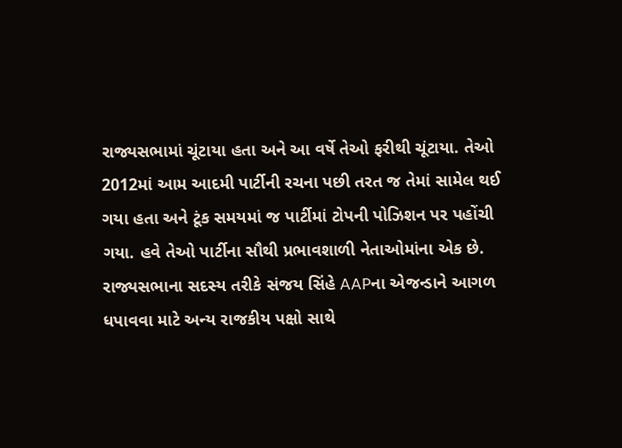રાજ્યસભામાં ચૂંટાયા હતા અને આ વર્ષે તેઓ ફરીથી ચૂંટાયા. તેઓ 2012માં આમ આદમી પાર્ટીની રચના પછી તરત જ તેમાં સામેલ થઈ ગયા હતા અને ટૂંક સમયમાં જ પાર્ટીમાં ટોપની પોઝિશન પર પહોંચી ગયા. હવે તેઓ પાર્ટીના સૌથી પ્રભાવશાળી નેતાઓમાંના એક છે. રાજ્યસભાના સદસ્ય તરીકે સંજય સિંહે AAPના એજન્ડાને આગળ ધપાવવા માટે અન્ય રાજકીય પક્ષો સાથે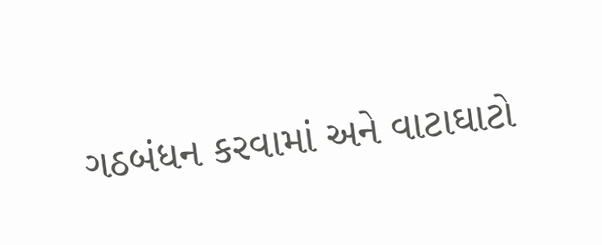ગઠબંધન કરવામાં અને વાટાઘાટો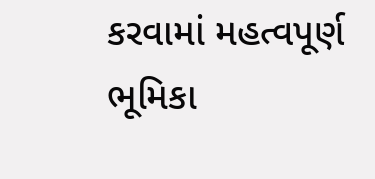કરવામાં મહત્વપૂર્ણ ભૂમિકા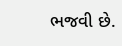ભજવી છે.